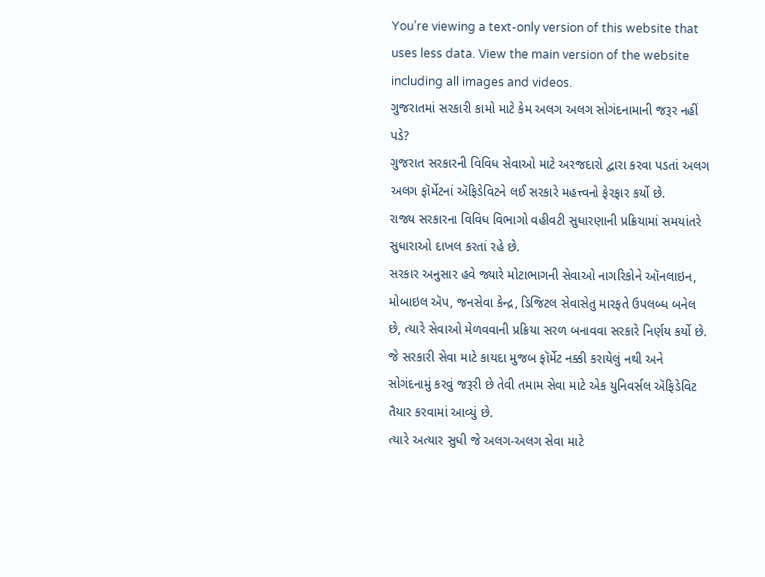You’re viewing a text-only version of this website that uses less data. View the main version of the website including all images and videos.
ગુજરાતમાં સરકારી કામો માટે કેમ અલગ અલગ સોગંદનામાની જરૂર નહીં પડે?
ગુજરાત સરકારની વિવિધ સેવાઓ માટે અરજદારો દ્વારા કરવા પડતાં અલગ અલગ ફૉર્મેટનાં ઍફિડેવિટને લઈ સરકારે મહત્ત્વનો ફેરફાર કર્યો છે.
રાજ્ય સરકારના વિવિધ વિભાગો વહીવટી સુધારણાની પ્રક્રિયામાં સમયાંતરે સુધારાઓ દાખલ કરતાં રહે છે.
સરકાર અનુસાર હવે જ્યારે મોટાભાગની સેવાઓ નાગરિકોને ઑનલાઇન, મોબાઇલ ઍપ, જનસેવા કેન્દ્ર, ડિજિટલ સેવાસેતુ મારફતે ઉપલબ્ધ બનેલ છે, ત્યારે સેવાઓ મેળવવાની પ્રક્રિયા સરળ બનાવવા સરકારે નિર્ણય કર્યો છે.
જે સરકારી સેવા માટે કાયદા મુજબ ફૉર્મેટ નક્કી કરાયેલું નથી અને સોગંદનામું કરવું જરૂરી છે તેવી તમામ સેવા માટે એક યુનિવર્સલ ઍફિડેવિટ તૈયાર કરવામાં આવ્યું છે.
ત્યારે અત્યાર સુધી જે અલગ-અલગ સેવા માટે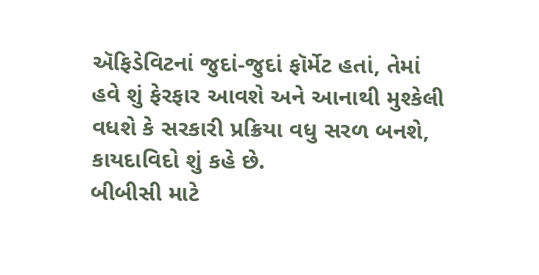ઍફિડેવિટનાં જુદાં-જુદાં ફૉર્મેટ હતાં, તેમાં હવે શું ફેરફાર આવશે અને આનાથી મુશ્કેલી વધશે કે સરકારી પ્રક્રિયા વધુ સરળ બનશે, કાયદાવિદો શું કહે છે.
બીબીસી માટે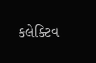કલેક્ટિવ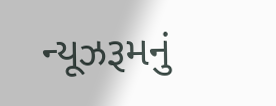ન્યૂઝરૂમનું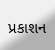પ્રકાશન